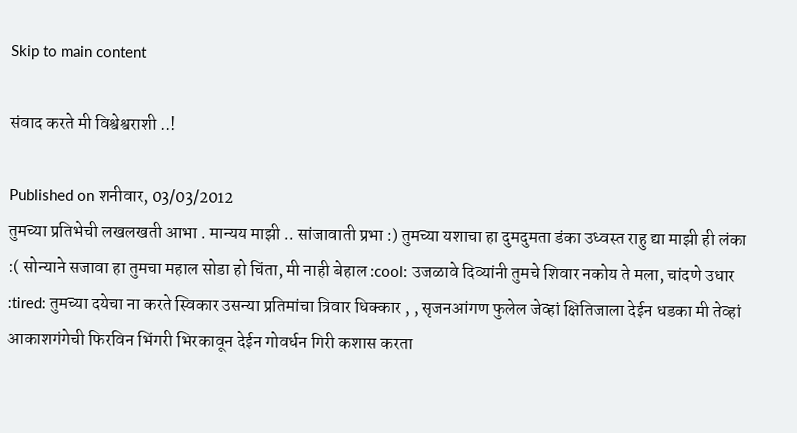Skip to main content

संवाद करते मी विश्वेश्वराशी ..!

Published on शनीवार, 03/03/2012
तुमच्या प्रतिभेची लखलखती आभा . मान्यय माझी .. सांजावाती प्रभा :) तुमच्या यशाचा हा दुमदुमता डंका उध्वस्त राहु द्या माझी ही लंका :( सोन्याने सजावा हा तुमचा महाल सोडा हो चिंता, मी नाही बेहाल :cool: उजळावे दिव्यांनी तुमचे शिवार नकोय ते मला, चांदणे उधार :tired: तुमच्या दयेचा ना करते स्विकार उसन्या प्रतिमांचा त्रिवार धिक्कार , , सृजनआंगण फुलेल जेव्हां क्षितिजाला देईन धडका मी तेव्हां आकाशगंगेची फिरविन भिंगरी भिरकावून देईन गोवर्धन गिरी कशास करता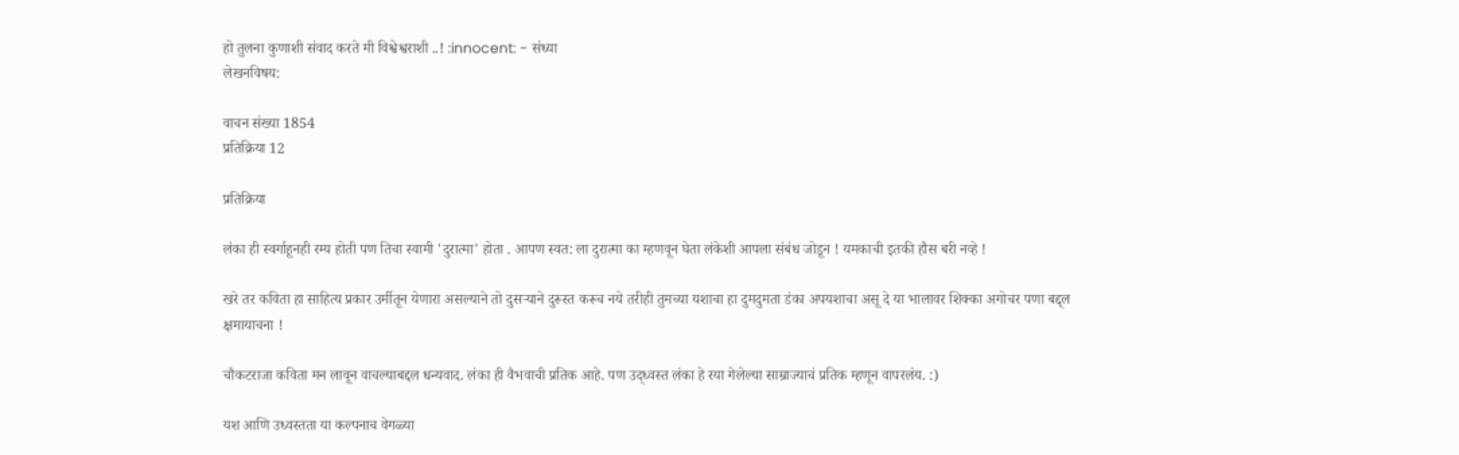हो तुलना कुणाशी संवाद करते मी विश्वेश्वराशी ..! :innocent: - संध्या
लेखनविषय:

वाचन संख्या 1854
प्रतिक्रिया 12

प्रतिक्रिया

लंका ही स्वर्गाहूनही रम्य होती पण तिचा स्वामी 'दुरात्मा' होता . आपण स्वत: ला दुरात्मा का म्हणवून घेता लंकेशी आपला संबंध जोडून ! यमकाची इतकी हौस बरी नव्हे !

खरे तर कविता हा साहित्य प्रकार उर्मीतून येणारा असल्याने तो दुसर्‍याने दुरूस्त करूच नये तरीही तुमच्या यशाचा हा दुमदुमता डंका अपयशाचा असू दे या भालावर शिक्का अगोचर पणा बद्द्ल क्षमायाचना !

चौकटराजा कविता मन लावून वाचल्याबद्दल धन्यवाद. लंका ही वैभवाची प्रतिक आहे. पण उद्ध्वस्त लंका हे रया गेलेल्या साम्राज्याचं प्रतिक म्हणून वापरलंय. :)

यश आणि उध्वस्तता या कल्पनाच वेगळ्या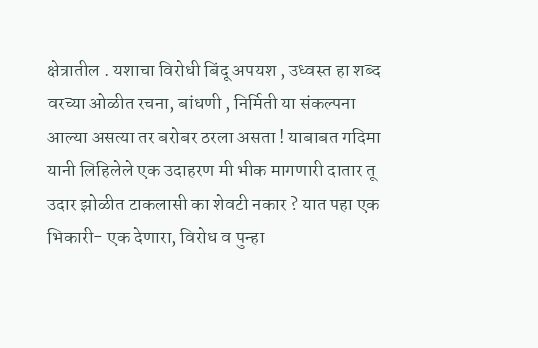क्षेत्रातील . यशाचा विरोधी बिंदू अपयश , उध्वस्त हा शब्द वरच्या ओळीत रचना, बांधणी , निर्मिती या संकल्पना आल्या असत्या तर बरोबर ठरला असता ! याबाबत गदिमा यानी लिहिलेले एक उदाहरण मी भीक मागणारी दातार तू उदार झोळीत टाकलासी का शेवटी नकार ? यात पहा एक भिकारी- एक देणारा, विरोध व पुन्हा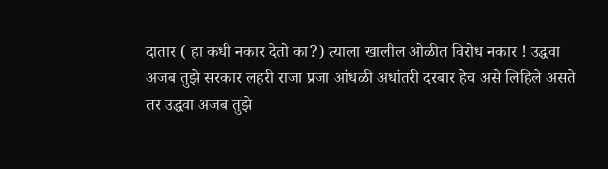दातार ( हा कधी नकार देतो का?) त्याला खालील ओळीत विरोध नकार ! उद्धवा अजब तुझे सरकार लहरी राजा प्रजा आंधळी अधांतरी दरबार हेच असे लिहिले असते तर उद्धवा अजब तुझे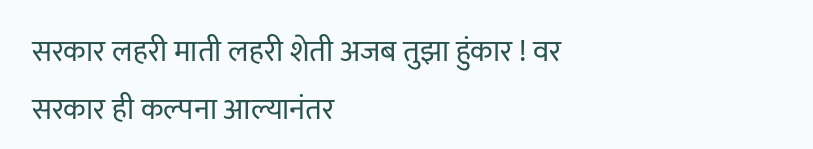सरकार लहरी माती लहरी शेती अजब तुझा हुंकार ! वर सरकार ही कल्पना आल्यानंतर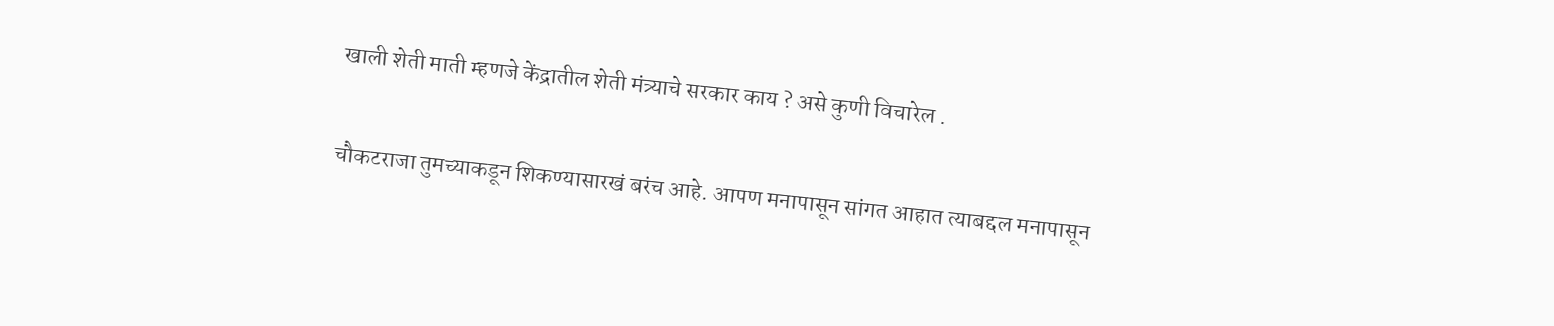खाली शेती माती म्हणजे केंद्रातील शेती मंत्र्याचे सरकार काय ? असे कुणी विचारेल .

चौकटराजा तुमच्याकडून शिकण्यासारखं बरंच आहे. आपण मनापासून सांगत आहात त्याबद्दल मनापासून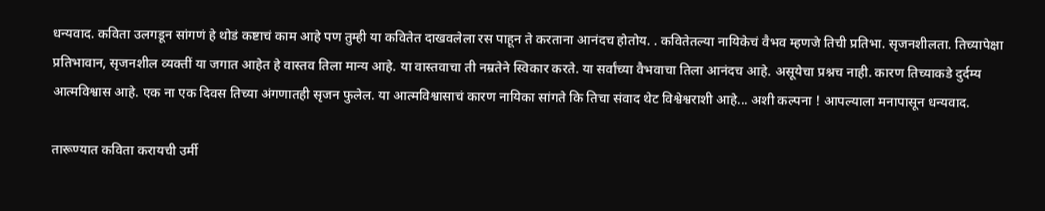धन्यवाद. कविता उलगडून सांगणं हे थोडं कष्टाचं काम आहे पण तुम्ही या कवितेत दाखवलेला रस पाहून ते करताना आनंदच होतोय. . कवितेतल्या नायिकेचं वैभव म्हणजे तिची प्रतिभा. सृजनशीलता. तिच्यापेक्षा प्रतिभावान, सृजनशील व्यक्तीं या जगात आहेत हे वास्तव तिला मान्य आहे. या वास्तवाचा ती नम्रतेने स्विकार करते. या सर्वांच्या वैभवाचा तिला आनंदच आहे. असूयेचा प्रश्नच नाही. कारण तिच्याकडे दुर्दम्य आत्मविश्वास आहे. एक ना एक दिवस तिच्या अंगणातही सृजन फुलेल. या आत्मविश्वासाचं कारण नायिका सांगते कि तिचा संवाद थेट विश्वेश्वराशी आहे... अशी कल्पना ! आपल्याला मनापासून धन्यवाद.

तारूण्यात कविता करायची उर्मी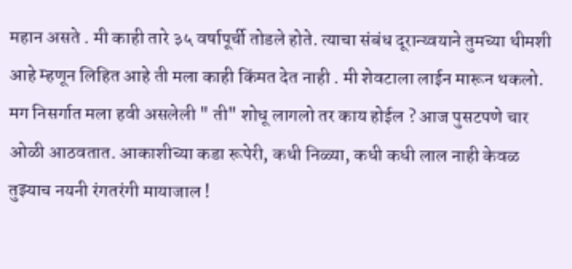महान असते . मी काही तारे ३५ वर्षापूर्ची तोडले होते. त्याचा संबंध दूरान्य्वयाने तुमच्या थीमशी आहे म्हणून लिहित आहे ती मला काही किंमत देत नाही . मी शेवटाला लाईन मारून थकलो. मग निसर्गात मला हवी असलेली " ती" शोधू लागलो तर काय होईल ? आज पुसटपणे चार ओळी आठवतात. आकाशीच्या कडा रूपेरी, कधी निळ्या, कधी कधी लाल नाही केवळ तुझ्याच नयनी रंगतरंगी मायाजाल !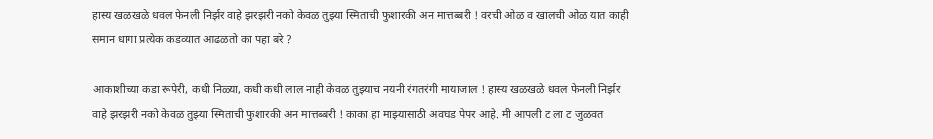हास्य खळखळे धवल फेनली निर्झर वाहे झरझरी नको केवळ तुझ्या स्मिताची फुशारकी अन मात्तब्बरी ! वरची ओळ व खालची ओळ यात काही समान धागा प्रत्येक कडव्यात आढळतो का पहा बरे ?

आकाशीच्या कडा रूपेरी, कधी निळ्या, कधी कधी लाल नाही केवळ तुझ्याच नयनी रंगतरंगी मायाजाल ! हास्य खळखळे धवल फेनली निर्झर वाहे झरझरी नको केवळ तुझ्या स्मिताची फुशारकी अन मात्तब्बरी ! काका हा माझ्यासाठी अवघड पेपर आहे. मी आपली ट ला ट जुळवत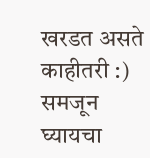खरडत असते काहीतरी :) समजून घ्यायचा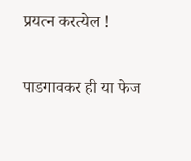प्रयत्न करत्येल !

पाडगावकर ही या फेज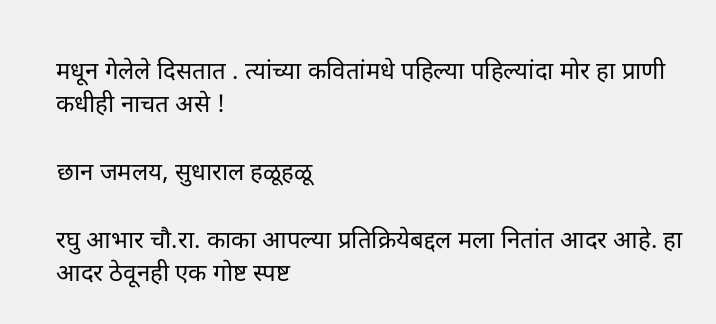मधून गेलेले दिसतात . त्यांच्या कवितांमधे पहिल्या पहिल्यांदा मोर हा प्राणी कधीही नाचत असे !

छान जमलय, सुधाराल हळूहळू

रघु आभार चौ.रा. काका आपल्या प्रतिक्रियेबद्दल मला नितांत आदर आहे. हा आदर ठेवूनही एक गोष्ट स्पष्ट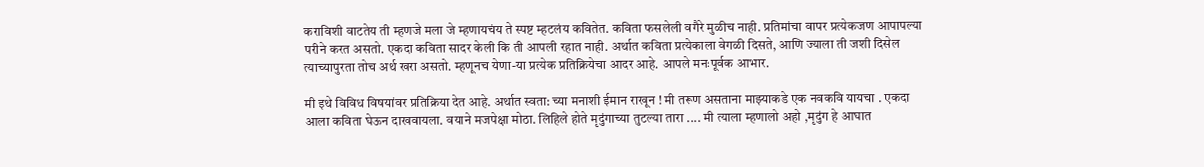कराविशी वाटतेय ती म्हणजे मला जे म्हणायचंय ते स्पष्ट म्हटलंय कवितेत. कविता फसलेली वगैरे मुळीच नाही. प्रतिमांचा वापर प्रत्येकजण आपापल्या परीने करत असतो. एकदा कविता सादर केली कि ती आपली रहात नाही. अर्थात कविता प्रत्येकाला वेगळी दिसते, आणि ज्याला ती जशी दिसेल त्याच्यापुरता तोच अर्थ खरा असतो. म्हणूनच येणा-या प्रत्येक प्रतिक्रियेचा आदर आहे. आपले मनःपूर्वक आभार.

मी इथे विविध विषयांवर प्रतिक्रिया देत आहे. अर्थात स्वता: च्या मनाशी ईमान राखून ! मी तरूण असताना माझ्याकडे एक नवकवि यायचा . एकदा आला कविता घेऊन दाखवायला. वयाने मजपेक्षा मोठा. लिहिले होते मृदुंगाच्या तुटल्या तारा .... मी त्याला म्हणालो अहो ,मृदुंग हे आघात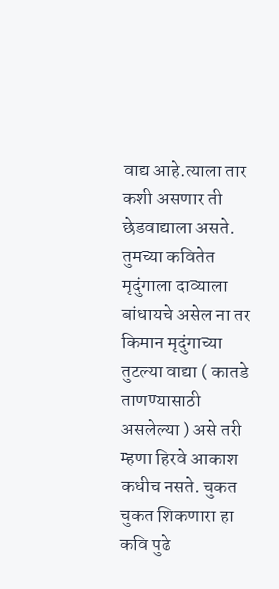वाद्य आहे.त्याला तार कशी असणार ती छेडवाद्याला असते. तुमच्या कवितेत मृदुंगाला दाव्याला बांधायचे असेल ना तर किमान मृदुंगाच्या तुटल्या वाद्या ( कातडे ताणण्यासाठी असलेल्या ) असे तरी म्हणा हिरवे आकाश कधीच नसते. चुकत चुकत शिकणारा हा कवि पुढे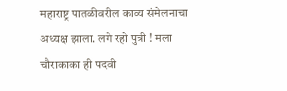महाराष्ट्र पातळीवरील काव्य संमेलनाचा अध्यक्ष झाला. लगे रहो पुत्री ! मला चौराकाका ही पदवी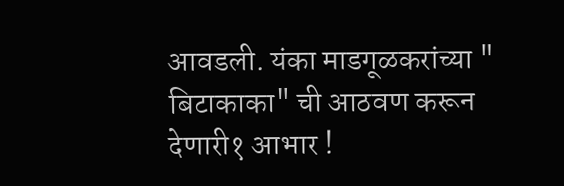आवडली. यंका माडगूळकरांच्या " बिटाकाका" ची आठवण करून देणारी१ आभार !